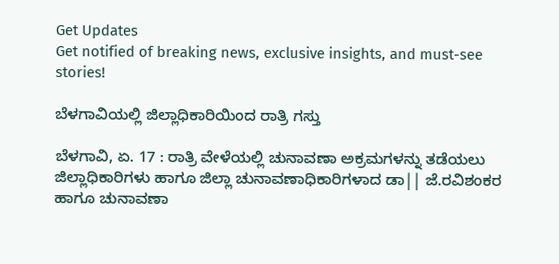Get Updates
Get notified of breaking news, exclusive insights, and must-see stories!

ಬೆಳಗಾವಿಯಲ್ಲಿ ಜಿಲ್ಲಾಧಿಕಾರಿಯಿಂದ ರಾತ್ರಿ ಗಸ್ತು

ಬೆಳಗಾವಿ, ಏ. 17 : ರಾತ್ರಿ ವೇಳೆಯಲ್ಲಿ ಚುನಾವಣಾ ಅಕ್ರಮಗಳನ್ನು ತಡೆಯಲು ಜಿಲ್ಲಾಧಿಕಾರಿಗಳು ಹಾಗೂ ಜಿಲ್ಲಾ ಚುನಾವಣಾಧಿಕಾರಿಗಳಾದ ಡಾ|| ಜೆ.ರವಿಶಂಕರ ಹಾಗೂ ಚುನಾವಣಾ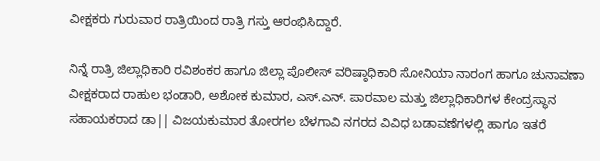ವೀಕ್ಷಕರು ಗುರುವಾರ ರಾತ್ರಿಯಿಂದ ರಾತ್ರಿ ಗಸ್ತು ಆರಂಭಿಸಿದ್ದಾರೆ.

ನಿನ್ನೆ ರಾತ್ರಿ ಜಿಲ್ಲಾಧಿಕಾರಿ ರವಿಶಂಕರ ಹಾಗೂ ಜಿಲ್ಲಾ ಪೊಲೀಸ್ ವರಿಷ್ಠಾಧಿಕಾರಿ ಸೋನಿಯಾ ನಾರಂಗ ಹಾಗೂ ಚುನಾವಣಾ ವೀಕ್ಷಕರಾದ ರಾಹುಲ ಭಂಡಾರಿ, ಅಶೋಕ ಕುಮಾರ, ಎಸ್.ಎನ್. ಪಾರವಾಲ ಮತ್ತು ಜಿಲ್ಲಾಧಿಕಾರಿಗಳ ಕೇಂದ್ರಸ್ಥಾನ ಸಹಾಯಕರಾದ ಡಾ|| ವಿಜಯಕುಮಾರ ತೋರಗಲ ಬೆಳಗಾವಿ ನಗರದ ವಿವಿಧ ಬಡಾವಣೆಗಳಲ್ಲಿ ಹಾಗೂ ಇತರೆ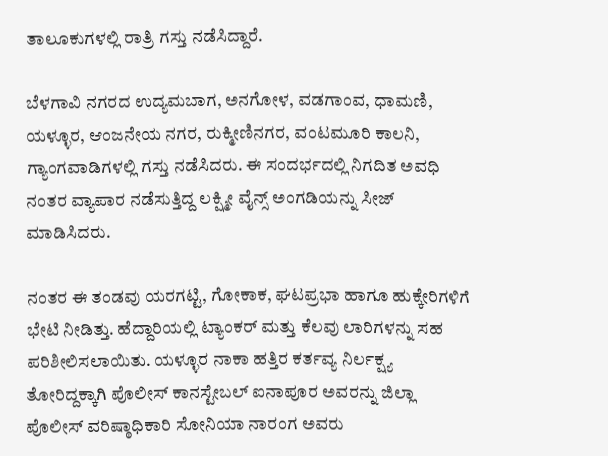ತಾಲೂಕುಗಳಲ್ಲಿ ರಾತ್ರಿ ಗಸ್ತು ನಡೆಸಿದ್ದಾರೆ.

ಬೆಳಗಾವಿ ನಗರದ ಉದ್ಯಮಬಾಗ, ಅನಗೋಳ, ವಡಗಾಂವ, ಧಾಮಣಿ, ಯಳ್ಳೂರ, ಆಂಜನೇಯ ನಗರ, ರುಕ್ಮೀಣಿನಗರ, ವಂಟಮೂರಿ ಕಾಲನಿ, ಗ್ಯಾಂಗವಾಡಿಗಳಲ್ಲಿ ಗಸ್ತು ನಡೆಸಿದರು. ಈ ಸಂದರ್ಭದಲ್ಲಿ ನಿಗದಿತ ಅವಧಿ ನಂತರ ವ್ಯಾಪಾರ ನಡೆಸುತ್ತಿದ್ದ ಲಕ್ಷ್ಮೀ ವೈನ್ಸ್ ಅಂಗಡಿಯನ್ನು ಸೀಜ್ ಮಾಡಿಸಿದರು.

ನಂತರ ಈ ತಂಡವು ಯರಗಟ್ಟಿ, ಗೋಕಾಕ, ಘಟಪ್ರಭಾ ಹಾಗೂ ಹುಕ್ಕೇರಿಗಳಿಗೆ ಭೇಟಿ ನೀಡಿತ್ತು. ಹೆದ್ದಾರಿಯಲ್ಲಿ ಟ್ಯಾಂಕರ್ ಮತ್ತು ಕೆಲವು ಲಾರಿಗಳನ್ನು ಸಹ ಪರಿಶೀಲಿಸಲಾಯಿತು. ಯಳ್ಳೂರ ನಾಕಾ ಹತ್ತಿರ ಕರ್ತವ್ಯ ನಿರ್ಲಕ್ಷ್ಯ ತೋರಿದ್ದಕ್ಕಾಗಿ ಪೊಲೀಸ್ ಕಾನಸ್ಟೇಬಲ್ ಐನಾಪೂರ ಅವರನ್ನು ಜಿಲ್ಲಾ ಪೊಲೀಸ್ ವರಿಷ್ಠಾಧಿಕಾರಿ ಸೋನಿಯಾ ನಾರಂಗ ಅವರು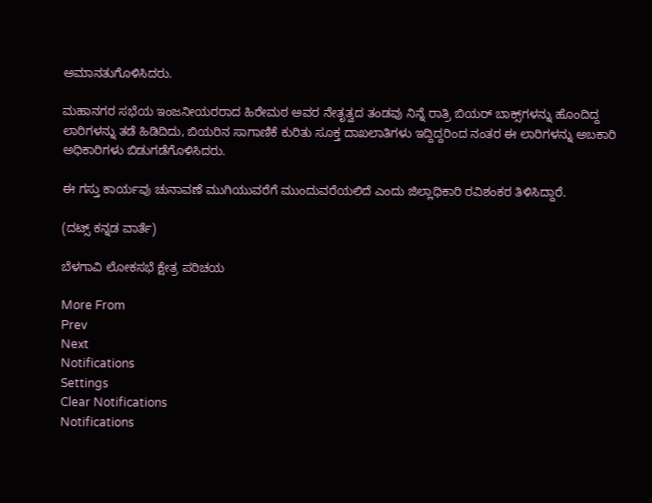ಅಮಾನತುಗೊಳಿಸಿದರು.

ಮಹಾನಗರ ಸಭೆಯ ಇಂಜನೀಯರರಾದ ಹಿರೇಮಠ ಅವರ ನೇತೃತ್ವದ ತಂಡವು ನಿನ್ನೆ ರಾತ್ರಿ ಬಿಯರ್ ಬಾಕ್ಸ್‌ಗಳನ್ನು ಹೊಂದಿದ್ದ ಲಾರಿಗಳನ್ನು ತಡೆ ಹಿಡಿದಿದು, ಬಿಯರಿನ ಸಾಗಾಣಿಕೆ ಕುರಿತು ಸೂಕ್ತ ದಾಖಲಾತಿಗಳು ಇದ್ದಿದ್ದರಿಂದ ನಂತರ ಈ ಲಾರಿಗಳನ್ನು ಅಬಕಾರಿ ಅಧಿಕಾರಿಗಳು ಬಿಡುಗಡೆಗೊಳಿಸಿದರು.

ಈ ಗಸ್ತು ಕಾರ್ಯವು ಚುನಾವಣೆ ಮುಗಿಯುವರೆಗೆ ಮುಂದುವರೆಯಲಿದೆ ಎಂದು ಜಿಲ್ಲಾಧಿಕಾರಿ ರವಿಶಂಕರ ತಿಳಿಸಿದ್ದಾರೆ.

(ದಟ್ಸ್ ಕನ್ನಡ ವಾರ್ತೆ)

ಬೆಳಗಾವಿ ಲೋಕಸಭೆ ಕ್ಷೇತ್ರ ಪರಿಚಯ

More From
Prev
Next
Notifications
Settings
Clear Notifications
Notifications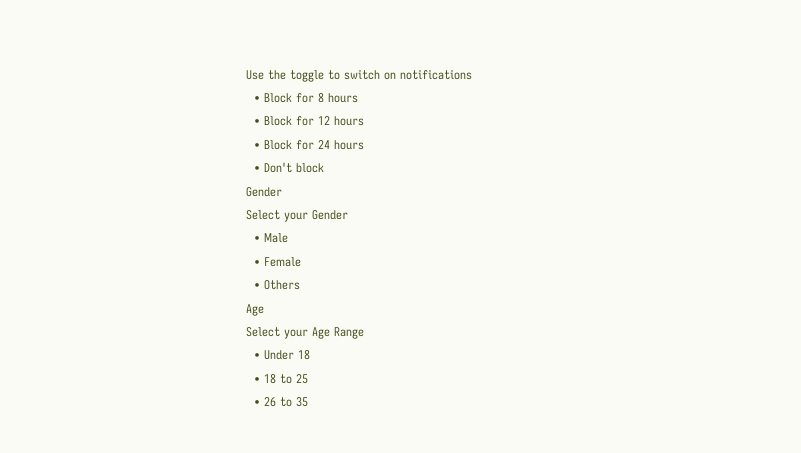Use the toggle to switch on notifications
  • Block for 8 hours
  • Block for 12 hours
  • Block for 24 hours
  • Don't block
Gender
Select your Gender
  • Male
  • Female
  • Others
Age
Select your Age Range
  • Under 18
  • 18 to 25
  • 26 to 35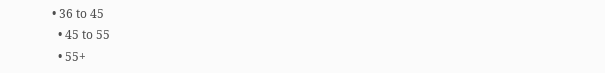• 36 to 45
  • 45 to 55
  • 55+